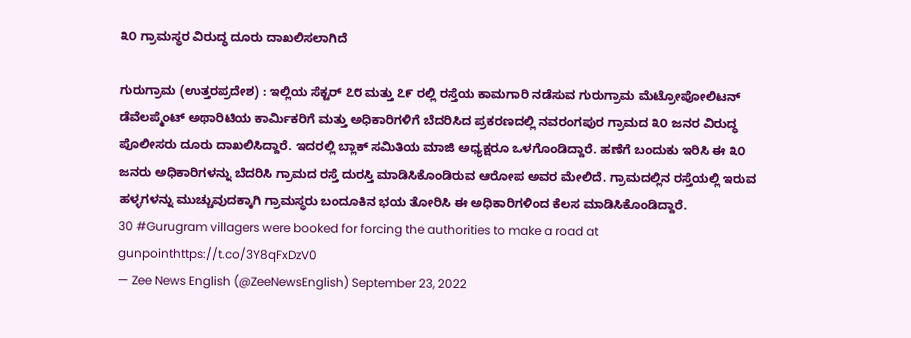೩೦ ಗ್ರಾಮಸ್ಥರ ವಿರುದ್ಧ ದೂರು ದಾಖಲಿಸಲಾಗಿದೆ

ಗುರುಗ್ರಾಮ (ಉತ್ತರಪ್ರದೇಶ) : ಇಲ್ಲಿಯ ಸೆಕ್ಟರ್ ೭೮ ಮತ್ತು ೭೯ ರಲ್ಲಿ ರಸ್ತೆಯ ಕಾಮಗಾರಿ ನಡೆಸುವ ಗುರುಗ್ರಾಮ ಮೆಟ್ರೋಪೋಲಿಟನ್ ಡೆವೆಲಪ್ಮೆಂಟ್ ಅಥಾರಿಟಿಯ ಕಾರ್ಮಿಕರಿಗೆ ಮತ್ತು ಅಧಿಕಾರಿಗಳಿಗೆ ಬೆದರಿಸಿದ ಪ್ರಕರಣದಲ್ಲಿ ನವರಂಗಪುರ ಗ್ರಾಮದ ೩೦ ಜನರ ವಿರುದ್ಧ ಪೊಲೀಸರು ದೂರು ದಾಖಲಿಸಿದ್ದಾರೆ. ಇದರಲ್ಲಿ ಬ್ಲಾಕ್ ಸಮಿತಿಯ ಮಾಜಿ ಅಧ್ಯಕ್ಷರೂ ಒಳಗೊಂಡಿದ್ದಾರೆ. ಹಣೆಗೆ ಬಂದುಕು ಇರಿಸಿ ಈ ೩೦ ಜನರು ಅಧಿಕಾರಿಗಳನ್ನು ಬೆದರಿಸಿ ಗ್ರಾಮದ ರಸ್ತೆ ದುರಸ್ತಿ ಮಾಡಿಸಿಕೊಂಡಿರುವ ಆರೋಪ ಅವರ ಮೇಲಿದೆ. ಗ್ರಾಮದಲ್ಲಿನ ರಸ್ತೆಯಲ್ಲಿ ಇರುವ ಹಳ್ಳಗಳನ್ನು ಮುಚ್ಚುವುದಕ್ಕಾಗಿ ಗ್ರಾಮಸ್ಥರು ಬಂದೂಕಿನ ಭಯ ತೋರಿಸಿ ಈ ಅಧಿಕಾರಿಗಳಿಂದ ಕೆಲಸ ಮಾಡಿಸಿಕೊಂಡಿದ್ದಾರೆ.
30 #Gurugram villagers were booked for forcing the authorities to make a road at gunpointhttps://t.co/3Y8qFxDzV0
— Zee News English (@ZeeNewsEnglish) September 23, 2022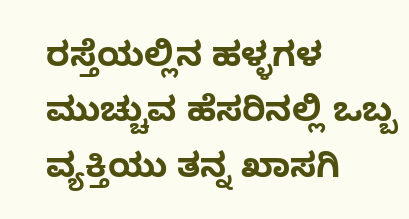ರಸ್ತೆಯಲ್ಲಿನ ಹಳ್ಳಗಳ ಮುಚ್ಚುವ ಹೆಸರಿನಲ್ಲಿ ಒಬ್ಬ ವ್ಯಕ್ತಿಯು ತನ್ನ ಖಾಸಗಿ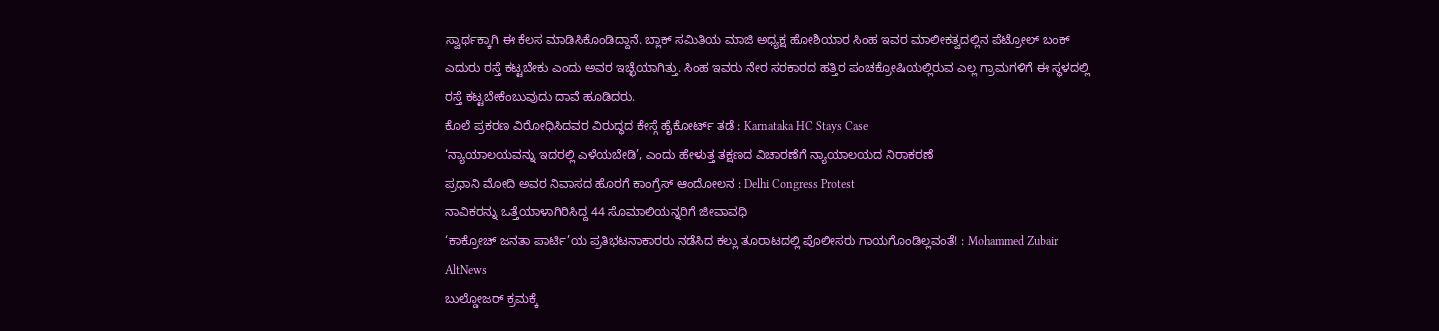ಸ್ವಾರ್ಥಕ್ಕಾಗಿ ಈ ಕೆಲಸ ಮಾಡಿಸಿಕೊಂಡಿದ್ದಾನೆ. ಬ್ಲಾಕ್ ಸಮಿತಿಯ ಮಾಜಿ ಅಧ್ಯಕ್ಷ ಹೋಶಿಯಾರ ಸಿಂಹ ಇವರ ಮಾಲೀಕತ್ವದಲ್ಲಿನ ಪೆಟ್ರೋಲ್ ಬಂಕ್ ಎದುರು ರಸ್ತೆ ಕಟ್ಟಬೇಕು ಎಂದು ಅವರ ಇಚ್ಛೆಯಾಗಿತ್ತು. ಸಿಂಹ ಇವರು ನೇರ ಸರಕಾರದ ಹತ್ತಿರ ಪಂಚಕ್ರೋಷಿಯಲ್ಲಿರುವ ಎಲ್ಲ ಗ್ರಾಮಗಳಿಗೆ ಈ ಸ್ಥಳದಲ್ಲಿ ರಸ್ತೆ ಕಟ್ಟಬೇಕೆಂಬುವುದು ದಾವೆ ಹೂಡಿದರು.
ಕೊಲೆ ಪ್ರಕರಣ ವಿರೋಧಿಸಿದವರ ವಿರುದ್ಧದ ಕೇಸ್ಗೆ ಹೈಕೋರ್ಟ್ ತಡೆ : Karnataka HC Stays Case
‘ನ್ಯಾಯಾಲಯವನ್ನು ಇದರಲ್ಲಿ ಎಳೆಯಬೇಡಿ’, ಎಂದು ಹೇಳುತ್ತ ತಕ್ಷಣದ ವಿಚಾರಣೆಗೆ ನ್ಯಾಯಾಲಯದ ನಿರಾಕರಣೆ
ಪ್ರಧಾನಿ ಮೋದಿ ಅವರ ನಿವಾಸದ ಹೊರಗೆ ಕಾಂಗ್ರೆಸ್ ಆಂದೋಲನ : Delhi Congress Protest
ನಾವಿಕರನ್ನು ಒತ್ತೆಯಾಳಾಗಿರಿಸಿದ್ದ 44 ಸೊಮಾಲಿಯನ್ನರಿಗೆ ಜೀವಾವಧಿ
‘ಕಾಕ್ರೋಚ್ ಜನತಾ ಪಾರ್ಟಿ’ಯ ಪ್ರತಿಭಟನಾಕಾರರು ನಡೆಸಿದ ಕಲ್ಲು ತೂರಾಟದಲ್ಲಿ ಪೊಲೀಸರು ಗಾಯಗೊಂಡಿಲ್ಲವಂತೆ! : Mohammed Zubair AltNews
ಬುಲ್ಡೋಜರ್ ಕ್ರಮಕ್ಕೆ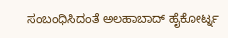ಸಂಬಂಧಿಸಿದಂತೆ ಅಲಹಾಬಾದ್ ಹೈಕೋರ್ಟ್ನ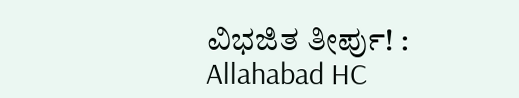ವಿಭಜಿತ ತೀರ್ಪು! : Allahabad HC